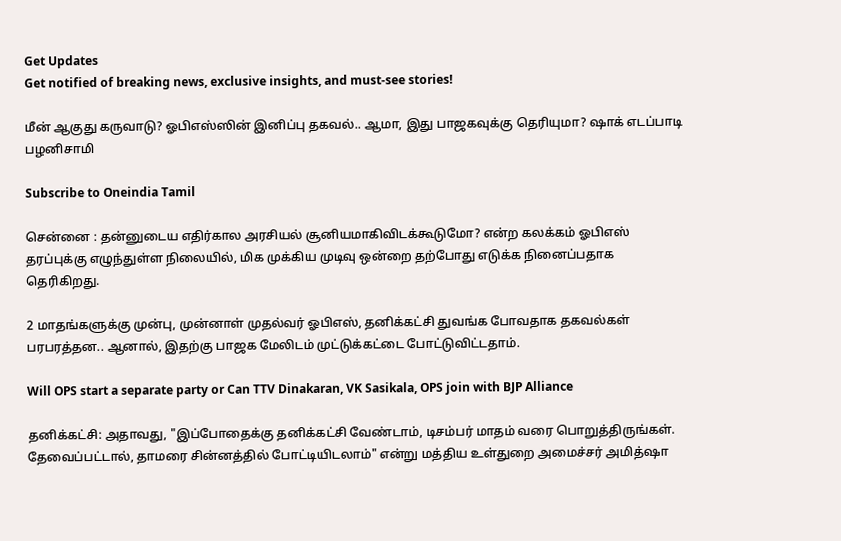Get Updates
Get notified of breaking news, exclusive insights, and must-see stories!

மீன் ஆகுது கருவாடு? ஓபிஎஸ்ஸின் இனிப்பு தகவல்.. ஆமா, இது பாஜகவுக்கு தெரியுமா? ஷாக் எடப்பாடி பழனிசாமி

Subscribe to Oneindia Tamil

சென்னை : தன்னுடைய எதிர்கால அரசியல் சூனியமாகிவிடக்கூடுமோ? என்ற கலக்கம் ஓபிஎஸ் தரப்புக்கு எழுந்துள்ள நிலையில், மிக முக்கிய முடிவு ஒன்றை தற்போது எடுக்க நினைப்பதாக தெரிகிறது.

2 மாதங்களுக்கு முன்பு, முன்னாள் முதல்வர் ஓபிஎஸ், தனிக்கட்சி துவங்க போவதாக தகவல்கள் பரபரத்தன.. ஆனால், இதற்கு பாஜக மேலிடம் முட்டுக்கட்டை போட்டுவிட்டதாம்.

Will OPS start a separate party or Can TTV Dinakaran, VK Sasikala, OPS join with BJP Alliance

தனிக்கட்சி: அதாவது, "இப்போதைக்கு தனிக்கட்சி வேண்டாம், டிசம்பர் மாதம் வரை பொறுத்திருங்கள். தேவைப்பட்டால், தாமரை சின்னத்தில் போட்டியிடலாம்" என்று மத்திய உள்துறை அமைச்சர் அமித்ஷா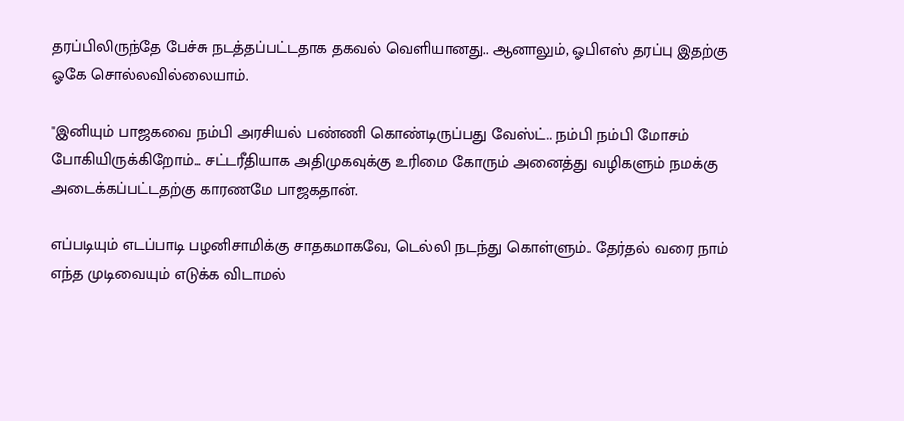தரப்பிலிருந்தே பேச்சு நடத்தப்பட்டதாக தகவல் வெளியானது.. ஆனாலும், ஓபிஎஸ் தரப்பு இதற்கு ஓகே சொல்லவில்லையாம்.

"இனியும் பாஜகவை நம்பி அரசியல் பண்ணி கொண்டிருப்பது வேஸ்ட்.. நம்பி நம்பி மோசம் போகியிருக்கிறோம்... சட்டரீதியாக அதிமுகவுக்கு உரிமை கோரும் அனைத்து வழிகளும் நமக்கு அடைக்கப்பட்டதற்கு காரணமே பாஜகதான்.

எப்படியும் எடப்பாடி பழனிசாமிக்கு சாதகமாகவே, டெல்லி நடந்து கொள்ளும்.. தேர்தல் வரை நாம் எந்த முடிவையும் எடுக்க விடாமல்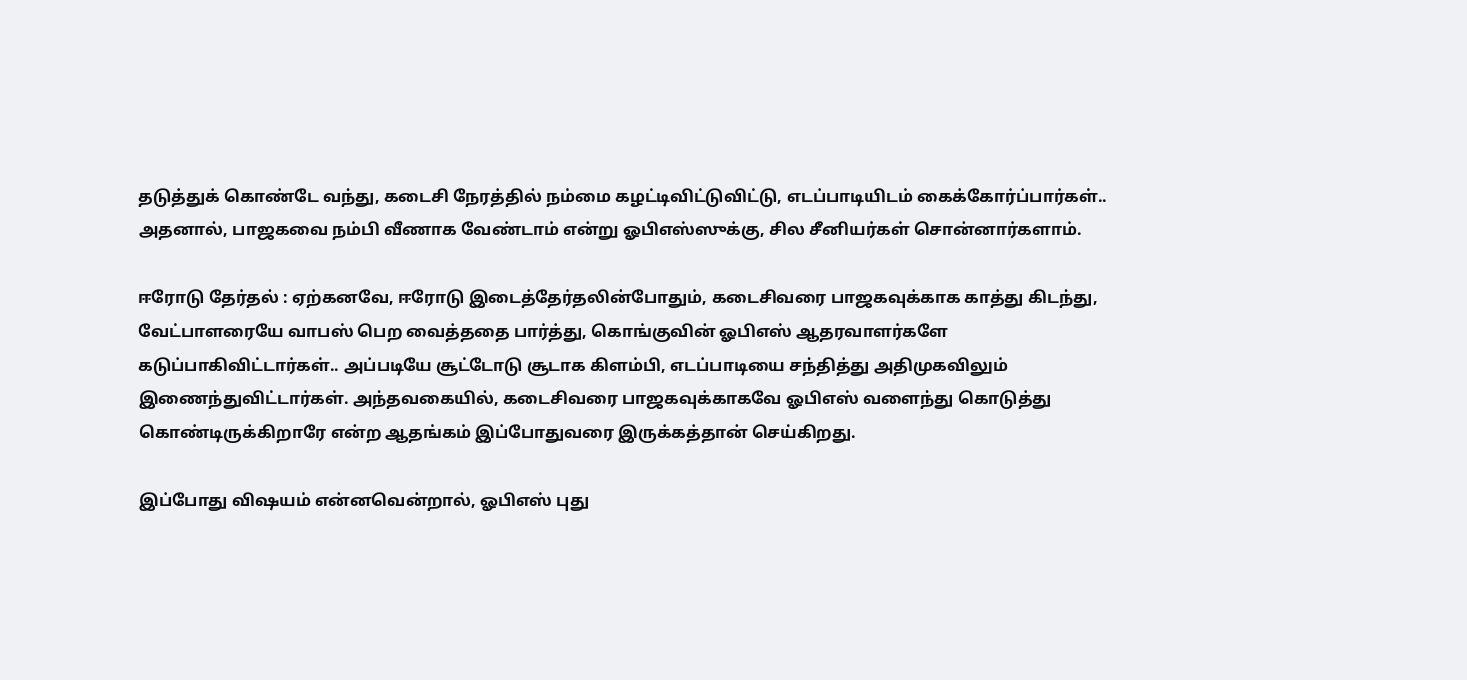தடுத்துக் கொண்டே வந்து, கடைசி நேரத்தில் நம்மை கழட்டிவிட்டுவிட்டு, எடப்பாடியிடம் கைக்கோர்ப்பார்கள்.. அதனால், பாஜகவை நம்பி வீணாக வேண்டாம் என்று ஓபிஎஸ்ஸுக்கு, சில சீனியர்கள் சொன்னார்களாம்.

ஈரோடு தேர்தல் : ஏற்கனவே, ஈரோடு இடைத்தேர்தலின்போதும், கடைசிவரை பாஜகவுக்காக காத்து கிடந்து, வேட்பாளரையே வாபஸ் பெற வைத்ததை பார்த்து, கொங்குவின் ஓபிஎஸ் ஆதரவாளர்களே கடுப்பாகிவிட்டார்கள்.. அப்படியே சூட்டோடு சூடாக கிளம்பி, எடப்பாடியை சந்தித்து அதிமுகவிலும் இணைந்துவிட்டார்கள். அந்தவகையில், கடைசிவரை பாஜகவுக்காகவே ஓபிஎஸ் வளைந்து கொடுத்து கொண்டிருக்கிறாரே என்ற ஆதங்கம் இப்போதுவரை இருக்கத்தான் செய்கிறது.

இப்போது விஷயம் என்னவென்றால், ஓபிஎஸ் புது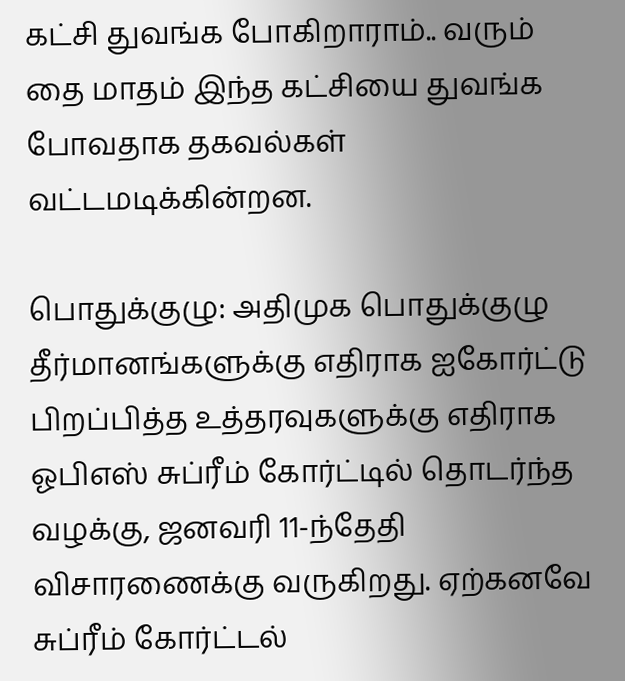கட்சி துவங்க போகிறாராம்.. வரும் தை மாதம் இந்த கட்சியை துவங்க போவதாக தகவல்கள் வட்டமடிக்கின்றன.

பொதுக்குழு: அதிமுக பொதுக்குழு தீர்மானங்களுக்கு எதிராக ஐகோர்ட்டு பிறப்பித்த உத்தரவுகளுக்கு எதிராக ஓபிஎஸ் சுப்ரீம் கோர்ட்டில் தொடர்ந்த வழக்கு, ஜனவரி 11-ந்தேதி விசாரணைக்கு வருகிறது. ஏற்கனவே சுப்ரீம் கோர்ட்டல்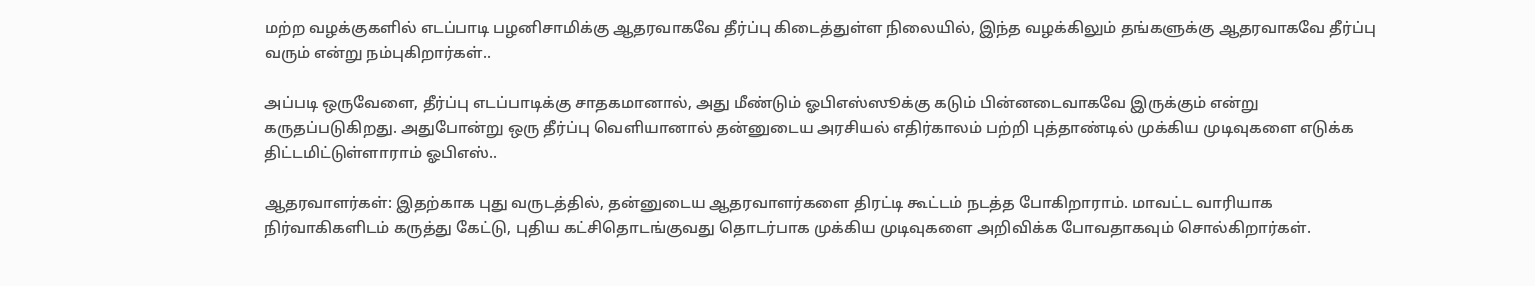மற்ற வழக்குகளில் எடப்பாடி பழனிசாமிக்கு ஆதரவாகவே தீர்ப்பு கிடைத்துள்ள நிலையில், இந்த வழக்கிலும் தங்களுக்கு ஆதரவாகவே தீர்ப்பு வரும் என்று நம்புகிறார்கள்..

அப்படி ஒருவேளை, தீர்ப்பு எடப்பாடிக்கு சாதகமானால், அது மீண்டும் ஓபிஎஸ்ஸூக்கு கடும் பின்னடைவாகவே இருக்கும் என்று கருதப்படுகிறது. அதுபோன்று ஒரு தீர்ப்பு வெளியானால் தன்னுடைய அரசியல் எதிர்காலம் பற்றி புத்தாண்டில் முக்கிய முடிவுகளை எடுக்க திட்டமிட்டுள்ளாராம் ஓபிஎஸ்..

ஆதரவாளர்கள்: இதற்காக புது வருடத்தில், தன்னுடைய ஆதரவாளர்களை திரட்டி கூட்டம் நடத்த போகிறாராம். மாவட்ட வாரியாக நிர்வாகிகளிடம் கருத்து கேட்டு, புதிய கட்சிதொடங்குவது தொடர்பாக முக்கிய முடிவுகளை அறிவிக்க போவதாகவும் சொல்கிறார்கள்.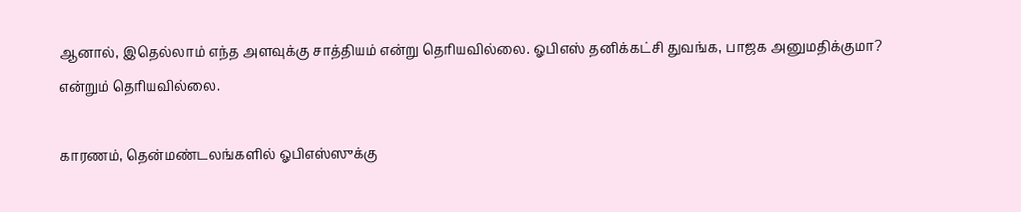ஆனால், இதெல்லாம் எந்த அளவுக்கு சாத்தியம் என்று தெரியவில்லை. ஓபிஎஸ் தனிக்கட்சி துவங்க, பாஜக அனுமதிக்குமா? என்றும் தெரியவில்லை.

காரணம், தென்மண்டலங்களில் ஓபிஎஸ்ஸுக்கு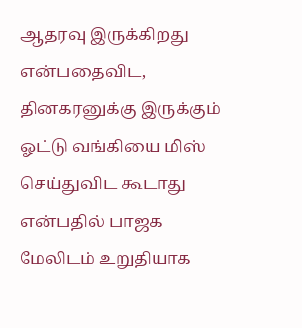ஆதரவு இருக்கிறது என்பதைவிட, தினகரனுக்கு இருக்கும் ஓட்டு வங்கியை மிஸ் செய்துவிட கூடாது என்பதில் பாஜக மேலிடம் உறுதியாக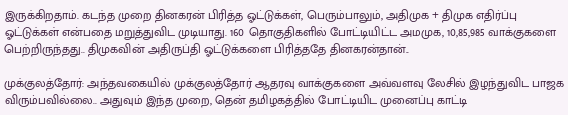இருக்கிறதாம். கடந்த முறை தினகரன் பிரித்த ஓட்டுக்கள், பெரும்பாலும், அதிமுக + திமுக எதிர்ப்பு ஓட்டுக்கள் என்பதை மறுத்துவிட முடியாது. 160 தொகுதிகளில் போட்டியிட்ட அமமுக, 10,85,985 வாக்குகளை பெற்றிருந்தது.. திமுகவின் அதிருப்தி ஓட்டுக்களை பிரித்ததே தினகரன்தான்..

முக்குலத்தோர்: அந்தவகையில் முக்குலத்தோர் ஆதரவு வாக்குகளை அவ்வளவு லேசில் இழந்துவிட பாஜக விரும்பவில்லை.. அதுவும் இந்த முறை, தென் தமிழகத்தில் போட்டியிட முனைப்பு காட்டி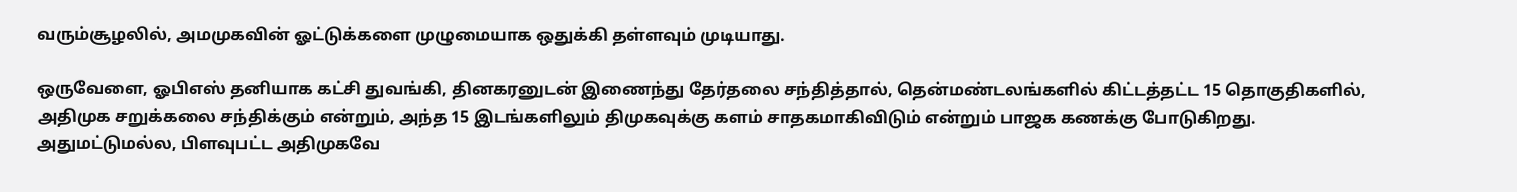வரும்சூழலில், அமமுகவின் ஓட்டுக்களை முழுமையாக ஒதுக்கி தள்ளவும் முடியாது.

ஒருவேளை, ஓபிஎஸ் தனியாக கட்சி துவங்கி, தினகரனுடன் இணைந்து தேர்தலை சந்தித்தால், தென்மண்டலங்களில் கிட்டத்தட்ட 15 தொகுதிகளில், அதிமுக சறுக்கலை சந்திக்கும் என்றும், அந்த 15 இடங்களிலும் திமுகவுக்கு களம் சாதகமாகிவிடும் என்றும் பாஜக கணக்கு போடுகிறது. அதுமட்டுமல்ல, பிளவுபட்ட அதிமுகவே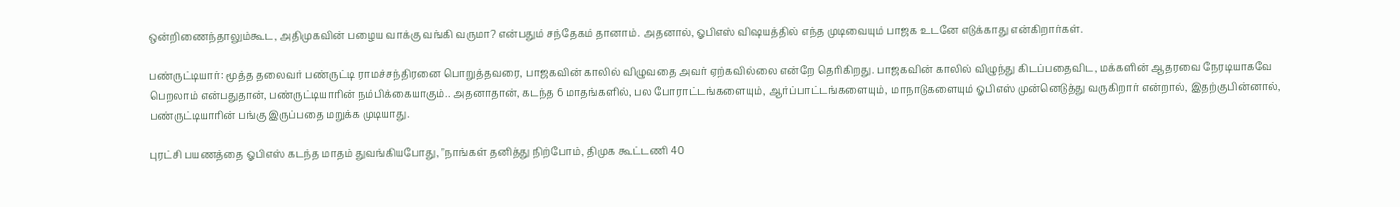ஒன்றிணைந்தாலும்கூட, அதிமுகவின் பழைய வாக்கு வங்கி வருமா? என்பதும் சந்தேகம் தானாம். அதனால், ஓபிஎஸ் விஷயத்தில் எந்த முடிவையும் பாஜக உடனே எடுக்காது என்கிறார்கள்.

பண்ருட்டியார்: மூத்த தலைவர் பண்ருட்டி ராமச்சந்திரனை பொறுத்தவரை, பாஜகவின் காலில் விழுவதை அவர் ஏற்கவில்லை என்றே தெரிகிறது. பாஜகவின் காலில் விழுந்து கிடப்பதைவிட, மக்களின் ஆதரவை நேரடியாகவே பெறலாம் என்பதுதான், பண்ருட்டியாரின் நம்பிக்கையாகும்.. அதனாதான், கடந்த 6 மாதங்களில், பல போராட்டங்களையும், ஆர்ப்பாட்டங்களையும், மாநாடுகளையும் ஓபிஎஸ் முன்னெடுத்து வருகிறார் என்றால், இதற்குபின்னால், பண்ருட்டியாரின் பங்கு இருப்பதை மறுக்க முடியாது.

புரட்சி பயணத்தை ஓபிஎஸ் கடந்த மாதம் துவங்கியபோது, "நாங்கள் தனித்து நிற்போம், திமுக கூட்டணி 40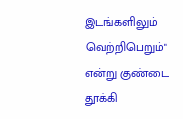இடங்களிலும் வெற்றிபெறும்" என்று குண்டை தூக்கி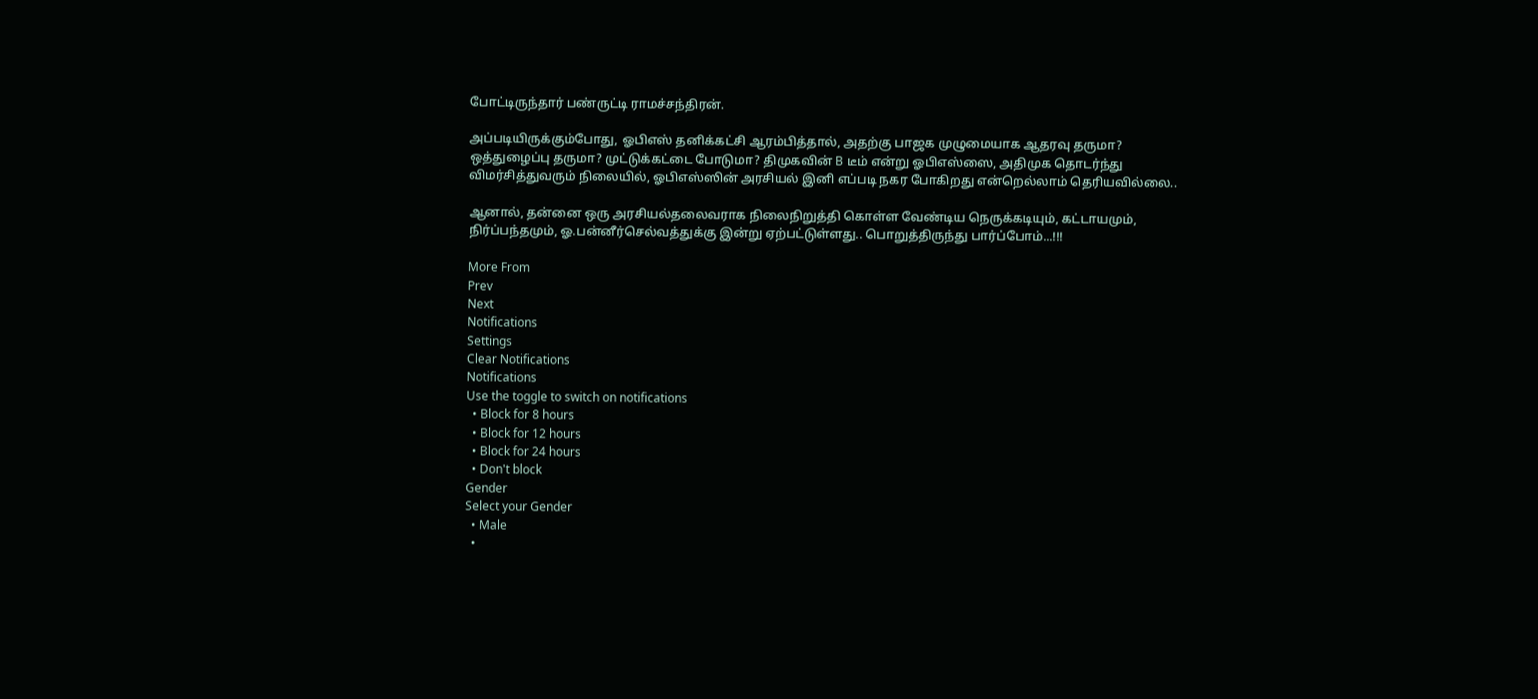போட்டிருந்தார் பண்ருட்டி ராமச்சந்திரன்.

அப்படியிருக்கும்போது, ஓபிஎஸ் தனிக்கட்சி ஆரம்பித்தால், அதற்கு பாஜக முழுமையாக ஆதரவு தருமா? ஒத்துழைப்பு தருமா? முட்டுக்கட்டை போடுமா? திமுகவின் B டீம் என்று ஓபிஎஸ்ஸை, அதிமுக தொடர்ந்து விமர்சித்துவரும் நிலையில், ஓபிஎஸ்ஸின் அரசியல் இனி எப்படி நகர போகிறது என்றெல்லாம் தெரியவில்லை..

ஆனால், தன்னை ஒரு அரசியல்தலைவராக நிலைநிறுத்தி கொள்ள வேண்டிய நெருக்கடியும், கட்டாயமும், நிர்ப்பந்தமும், ஓ.பன்னீர்செல்வத்துக்கு இன்று ஏற்பட்டுள்ளது.. பொறுத்திருந்து பார்ப்போம்...!!!

More From
Prev
Next
Notifications
Settings
Clear Notifications
Notifications
Use the toggle to switch on notifications
  • Block for 8 hours
  • Block for 12 hours
  • Block for 24 hours
  • Don't block
Gender
Select your Gender
  • Male
  •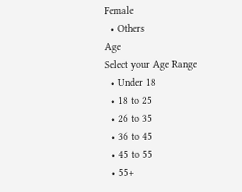Female
  • Others
Age
Select your Age Range
  • Under 18
  • 18 to 25
  • 26 to 35
  • 36 to 45
  • 45 to 55
  • 55+